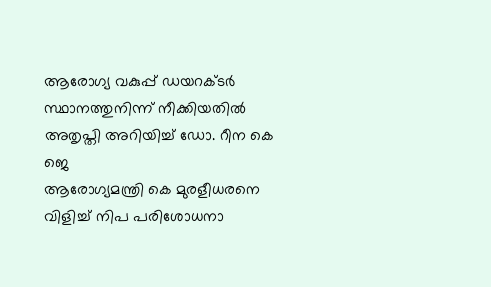ആരോഗ്യ വകുപ്പ് ഡയറക്ടർ സ്ഥാനത്തുനിന്ന് നീക്കിയതിൽ അതൃപ്തി അറിയിച്ച് ഡോ. റീന കെ ജെ
ആരോഗ്യമന്ത്രി കെ മുരളീധരനെ വിളിച്ച് നിപ പരിശോധനാ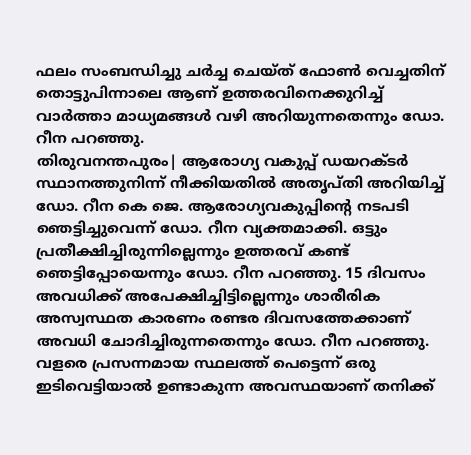ഫലം സംബന്ധിച്ചു ചർച്ച ചെയ്ത് ഫോൺ വെച്ചതിന് തൊട്ടുപിന്നാലെ ആണ് ഉത്തരവിനെക്കുറിച്ച് വാർത്താ മാധ്യമങ്ങൾ വഴി അറിയുന്നതെന്നും ഡോ. റീന പറഞ്ഞു.
തിരുവനന്തപുരം| ആരോഗ്യ വകുപ്പ് ഡയറക്ടർ സ്ഥാനത്തുനിന്ന് നീക്കിയതിൽ അതൃപ്തി അറിയിച്ച് ഡോ. റീന കെ ജെ. ആരോഗ്യവകുപ്പിൻ്റെ നടപടി ഞെട്ടിച്ചുവെന്ന് ഡോ. റീന വ്യക്തമാക്കി. ഒട്ടും പ്രതീക്ഷിച്ചിരുന്നില്ലെന്നും ഉത്തരവ് കണ്ട് ഞെട്ടിപ്പോയെന്നും ഡോ. റീന പറഞ്ഞു. 15 ദിവസം അവധിക്ക് അപേക്ഷിച്ചിട്ടില്ലെന്നും ശാരീരിക അസ്വസ്ഥത കാരണം രണ്ടര ദിവസത്തേക്കാണ് അവധി ചോദിച്ചിരുന്നതെന്നും ഡോ. റീന പറഞ്ഞു.
വളരെ പ്രസന്നമായ സ്ഥലത്ത് പെട്ടെന്ന് ഒരു ഇടിവെട്ടിയാൽ ഉണ്ടാകുന്ന അവസ്ഥയാണ് തനിക്ക്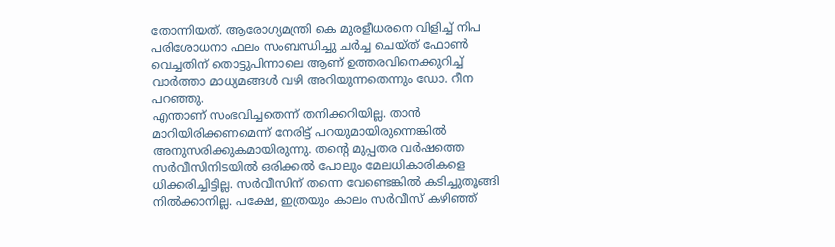തോന്നിയത്. ആരോഗ്യമന്ത്രി കെ മുരളീധരനെ വിളിച്ച് നിപ പരിശോധനാ ഫലം സംബന്ധിച്ചു ചർച്ച ചെയ്ത് ഫോൺ വെച്ചതിന് തൊട്ടുപിന്നാലെ ആണ് ഉത്തരവിനെക്കുറിച്ച് വാർത്താ മാധ്യമങ്ങൾ വഴി അറിയുന്നതെന്നും ഡോ. റീന പറഞ്ഞു.
എന്താണ് സംഭവിച്ചതെന്ന് തനിക്കറിയില്ല. താൻ മാറിയിരിക്കണമെന്ന് നേരിട്ട് പറയുമായിരുന്നെങ്കിൽ അനുസരിക്കുകമായിരുന്നു. തൻ്റെ മുപ്പതര വർഷത്തെ സർവീസിനിടയിൽ ഒരിക്കൽ പോലും മേലധികാരികളെ ധിക്കരിച്ചിട്ടില്ല. സർവീസിന് തന്നെ വേണ്ടെങ്കിൽ കടിച്ചുതൂങ്ങി നിൽക്കാനില്ല. പക്ഷേ, ഇത്രയും കാലം സർവീസ് കഴിഞ്ഞ്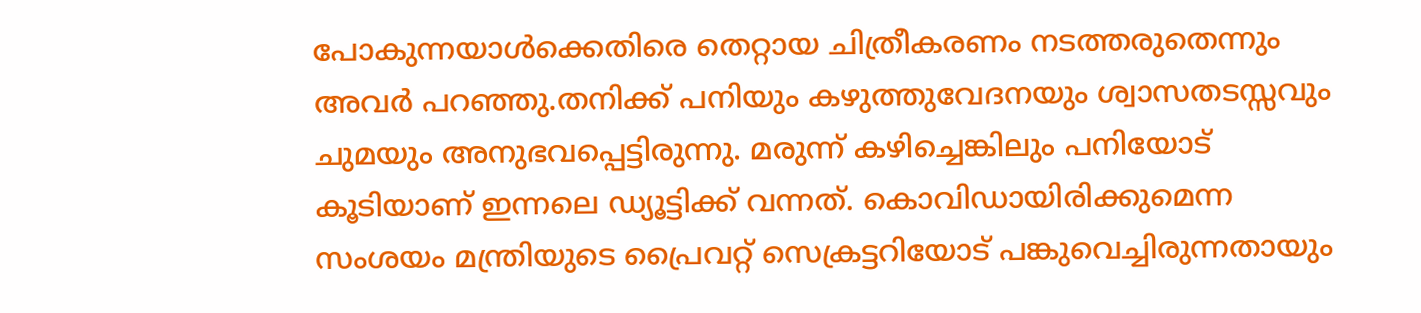പോകുന്നയാൾക്കെതിരെ തെറ്റായ ചിത്രീകരണം നടത്തരുതെന്നും അവർ പറഞ്ഞു.തനിക്ക് പനിയും കഴുത്തുവേദനയും ശ്വാസതടസ്സവും ചുമയും അനുഭവപ്പെട്ടിരുന്നു. മരുന്ന് കഴിച്ചെങ്കിലും പനിയോട് കൂടിയാണ് ഇന്നലെ ഡ്യൂട്ടിക്ക് വന്നത്. കൊവിഡായിരിക്കുമെന്ന സംശയം മന്ത്രിയുടെ പ്രൈവറ്റ് സെക്രട്ടറിയോട് പങ്കുവെച്ചിരുന്നതായും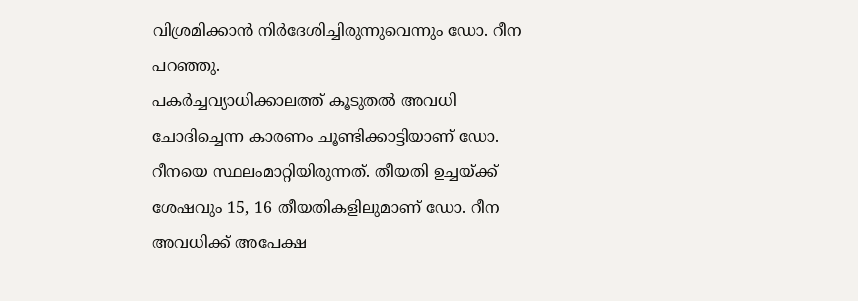വിശ്രമിക്കാൻ നിർദേശിച്ചിരുന്നുവെന്നും ഡോ. റീന പറഞ്ഞു.
പകർച്ചവ്യാധിക്കാലത്ത് കൂടുതൽ അവധി ചോദിച്ചെന്ന കാരണം ചൂണ്ടിക്കാട്ടിയാണ് ഡോ. റീനയെ സ്ഥലംമാറ്റിയിരുന്നത്. തീയതി ഉച്ചയ്ക്ക് ശേഷവും 15, 16 തീയതികളിലുമാണ് ഡോ. റീന അവധിക്ക് അപേക്ഷ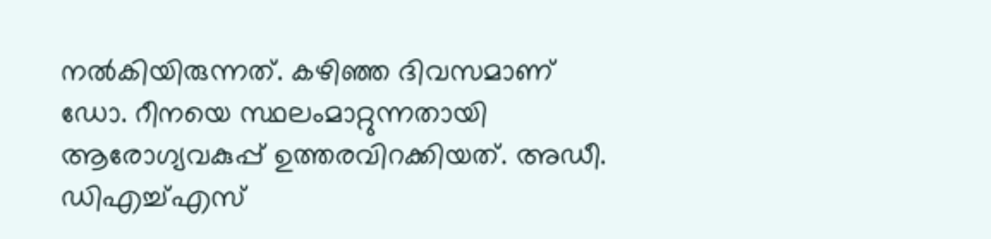നൽകിയിരുന്നത്. കഴിഞ്ഞ ദിവസമാണ് ഡോ. റീനയെ സ്ഥലംമാറ്റുന്നതായി ആരോഗ്യവകുപ്പ് ഉത്തരവിറക്കിയത്. അഡീ. ഡിഎച്ച്എസ്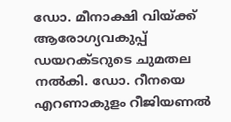ഡോ. മീനാക്ഷി വിയ്ക്ക് ആരോഗ്യവകുപ്പ് ഡയറക്ടറുടെ ചുമതല നൽകി. ഡോ. റീനയെ എറണാകുളം റീജിയണൽ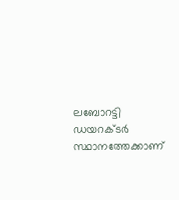ലബോറട്ടി ഡയറക്ടർ സ്ഥാനത്തേക്കാണ്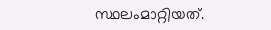സ്ഥലംമാറ്റിയത്.